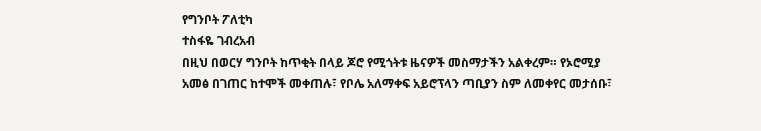የግንቦት ፖለቲካ
ተስፋዬ ገብረአብ
በዚህ በወርሃ ግንቦት ከጥቂት በላይ ጆሮ የሚጎትቱ ዜናዎች መስማታችን አልቀረም። የኦሮሚያ አመፅ በገጠር ከተሞች መቀጠሉ፣ የቦሌ አለማቀፍ አይሮፕላን ጣቢያን ስም ለመቀየር መታሰቡ፣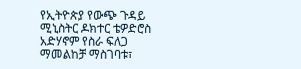የኢትዮጵያ የውጭ ጉዳይ ሚኒስትር ዶክተር ቴዎድሮስ አድሃኖም የስራ ፍለጋ ማመልከቻ ማስገባቱ፣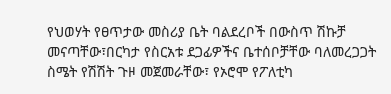የህወሃት የፀጥታው መስሪያ ቤት ባልደረቦች በውስጥ ሽኩቻ መናጣቸው፣በርካታ የስርአቱ ደጋፊዎችና ቤተሰቦቻቸው ባለመረጋጋት ስሜት የሽሽት ጉዞ መጀመራቸው፣ የኦሮሞ የፖለቲካ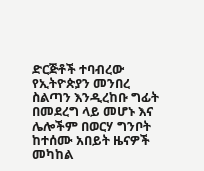ድርጅቶች ተባብረው የኢትዮጵያን መንበረ ስልጣን እንዲረከቡ ግፊት በመደረግ ላይ መሆኑ እና ሌሎችም በወርሃ ግንቦት ከተሰሙ አበይት ዜናዎች መካከል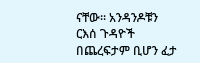ናቸው። አንዳንዶቹን ርእሰ ጉዳዮች በጨረፍታም ቢሆን ፈታ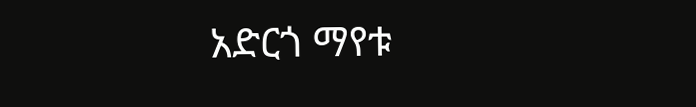አድርጎ ማየቱ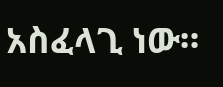አስፈላጊ ነው።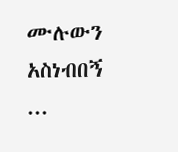ሙሉውን አስነብበኝ ...